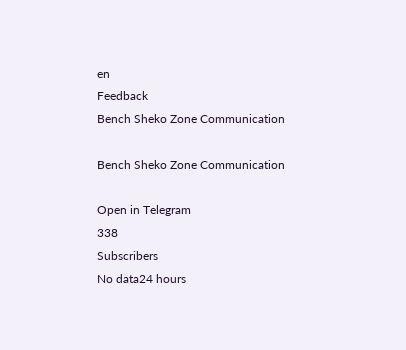en
Feedback
Bench Sheko Zone Communication

Bench Sheko Zone Communication

Open in Telegram
338
Subscribers
No data24 hours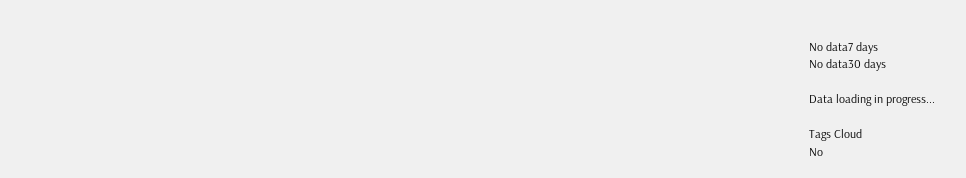No data7 days
No data30 days

Data loading in progress...

Tags Cloud
No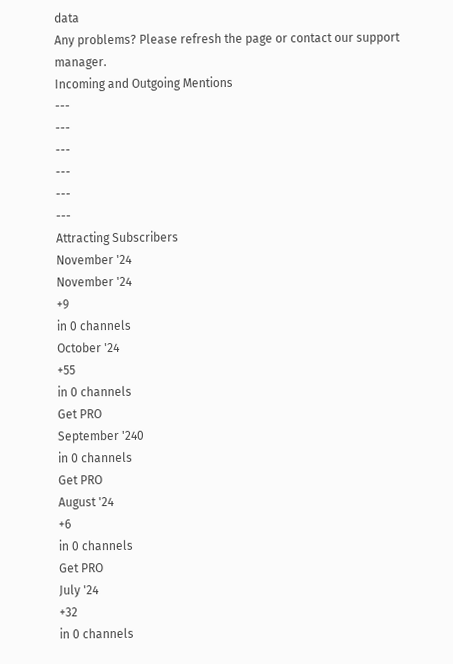data
Any problems? Please refresh the page or contact our support manager.
Incoming and Outgoing Mentions
---
---
---
---
---
---
Attracting Subscribers
November '24
November '24
+9
in 0 channels
October '24
+55
in 0 channels
Get PRO
September '240
in 0 channels
Get PRO
August '24
+6
in 0 channels
Get PRO
July '24
+32
in 0 channels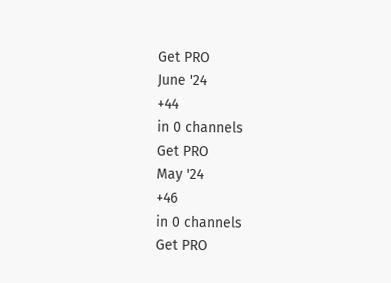Get PRO
June '24
+44
in 0 channels
Get PRO
May '24
+46
in 0 channels
Get PRO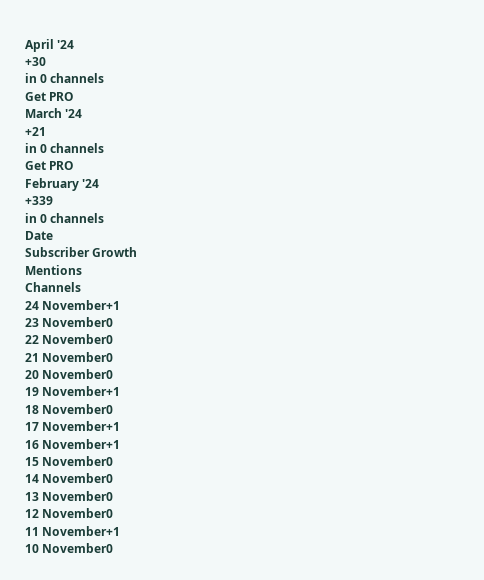April '24
+30
in 0 channels
Get PRO
March '24
+21
in 0 channels
Get PRO
February '24
+339
in 0 channels
Date
Subscriber Growth
Mentions
Channels
24 November+1
23 November0
22 November0
21 November0
20 November0
19 November+1
18 November0
17 November+1
16 November+1
15 November0
14 November0
13 November0
12 November0
11 November+1
10 November0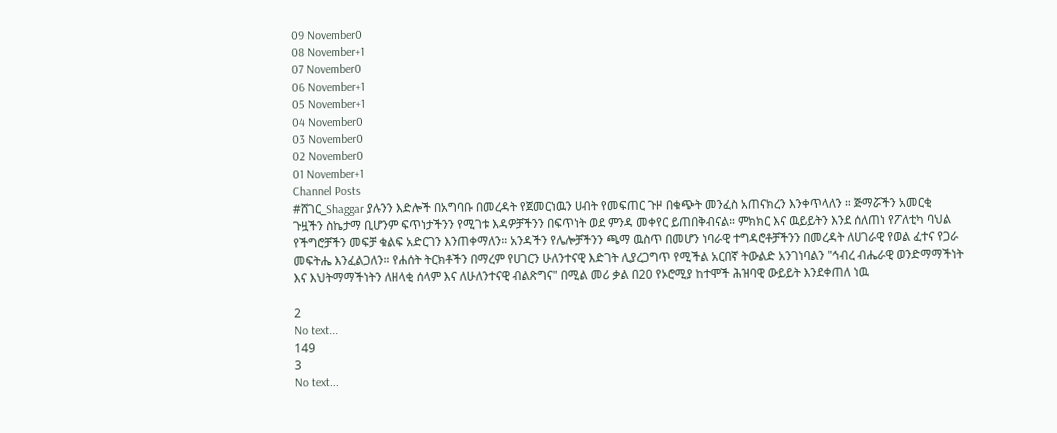09 November0
08 November+1
07 November0
06 November+1
05 November+1
04 November0
03 November0
02 November0
01 November+1
Channel Posts
#ሸገር_Shaggar ያሉንን እድሎች በአግባቡ በመረዳት የጀመርነዉን ሀብት የመፍጠር ጉዞ በቁጭት መንፈስ አጠናክረን እንቀጥላለን ። ጅማሯችን አመርቂ ጉዟችን ስኬታማ ቢሆንም ፍጥነታችንን የሚገቱ እዳዎቻችንን በፍጥነት ወደ ምንዳ መቀየር ይጠበቅብናል። ምክክር እና ዉይይትን እንደ ሰለጠነ የፖለቲካ ባህል የችግሮቻችን መፍቻ ቁልፍ አድርገን እንጠቀማለን። አንዳችን የሌሎቻችንን ጫማ ዉስጥ በመሆን ነባራዊ ተግዳሮቶቻችንን በመረዳት ለሀገራዊ የወል ፈተና የጋራ መፍትሔ እንፈልጋለን። የሐሰት ትርክቶችን በማረም የሀገርን ሁለንተናዊ እድገት ሊያረጋግጥ የሚችል አርበኛ ትውልድ አንገነባልን "ኅብረ ብሔራዊ ወንድማማችነት እና እህትማማችነትን ለዘላቂ ሰላም እና ለሁለንተናዊ ብልጽግና" በሚል መሪ ቃል በ20 የኦሮሚያ ከተሞች ሕዝባዊ ውይይት እንደቀጠለ ነዉ

2
No text...
149
3
No text...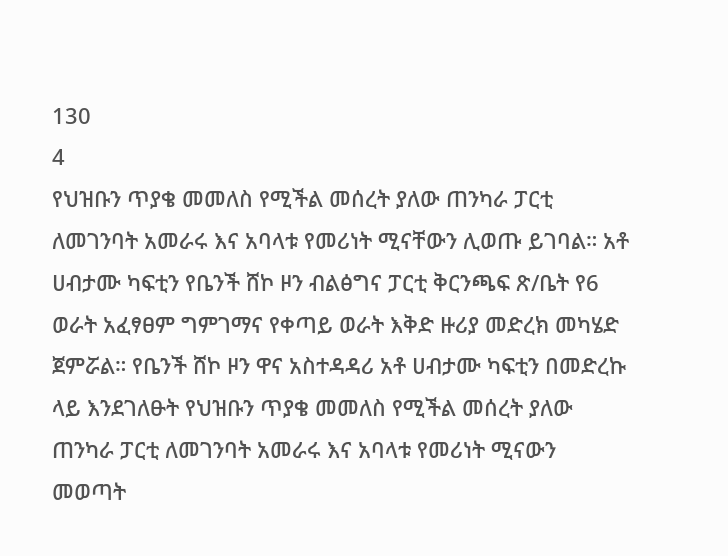130
4
የህዝቡን ጥያቄ መመለስ የሚችል መሰረት ያለው ጠንካራ ፓርቲ ለመገንባት አመራሩ እና አባላቱ የመሪነት ሚናቸውን ሊወጡ ይገባል። አቶ ሀብታሙ ካፍቲን የቤንች ሸኮ ዞን ብልፅግና ፓርቲ ቅርንጫፍ ጽ/ቤት የ6 ወራት አፈፃፀም ግምገማና የቀጣይ ወራት እቅድ ዙሪያ መድረክ መካሄድ ጀምሯል። የቤንች ሸኮ ዞን ዋና አስተዳዳሪ አቶ ሀብታሙ ካፍቲን በመድረኩ ላይ እንደገለፁት የህዝቡን ጥያቄ መመለስ የሚችል መሰረት ያለው ጠንካራ ፓርቲ ለመገንባት አመራሩ እና አባላቱ የመሪነት ሚናውን መወጣት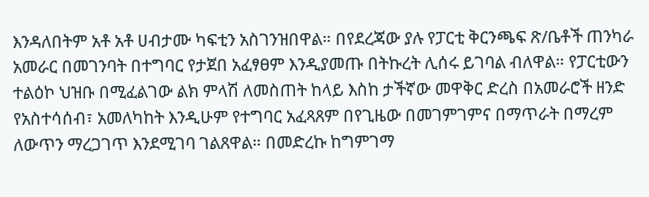እንዳለበትም አቶ አቶ ሀብታሙ ካፍቲን አስገንዝበዋል። በየደረጃው ያሉ የፓርቲ ቅርንጫፍ ጽ/ቤቶች ጠንካራ አመራር በመገንባት በተግባር የታጀበ አፈፃፀም እንዲያመጡ በትኩረት ሊሰሩ ይገባል ብለዋል። የፓርቲውን ተልዕኮ ህዝቡ በሚፈልገው ልክ ምላሽ ለመስጠት ከላይ እስከ ታችኛው መዋቅር ድረስ በአመራሮች ዘንድ የአስተሳሰብ፣ አመለካከት እንዲሁም የተግባር አፈጻጸም በየጊዜው በመገምገምና በማጥራት በማረም ለውጥን ማረጋገጥ እንደሚገባ ገልጸዋል። በመድረኩ ከግምገማ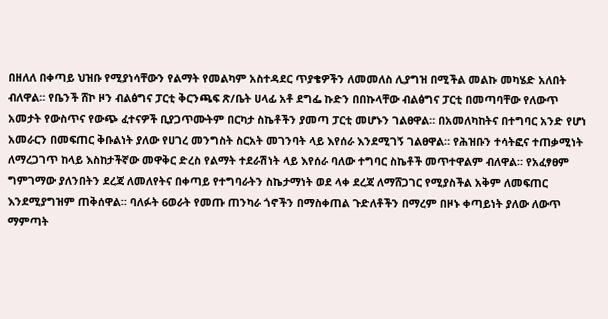በዘለለ በቀጣይ ህዝቡ የሚያነሳቸውን የልማት የመልካም አስተዳደር ጥያቄዎችን ለመመለስ ሊያግዝ በሚችል መልኩ መካሄድ አለበት ብለዋል። የቤንች ሸኮ ዞን ብልፅግና ፓርቲ ቅርንጫፍ ጽ/ቤት ሀላፊ አቶ ደግፌ ኩድን በበኩላቸው ብልፅግና ፓርቲ በመጣባቸው የለውጥ አመታት የውስጥና የውጭ ፈተናዎች ቢያጋጥሙትም በርካታ ስኬቶችን ያመጣ ፓርቲ መሆኑን ገልፀዋል። በአመለካከትና በተግባር አንድ የሆነ አመራርን በመፍጠር ቅቡልነት ያለው የሀገረ መንግስት ስርአት መገንባት ላይ እየሰራ እንደሚገኝ ገልፀዋል። የሕዝቡን ተሳትፎና ተጠቃሚነት ለማረጋገጥ ከላይ እስከታችኛው መዋቅር ድረስ የልማት ተደራሽነት ላይ እየሰራ ባለው ተግባር ስኬቶች መጥተዋልም ብለዋል። የአፈፃፀም ግምገማው ያለንበትን ደረጃ ለመለየትና በቀጣይ የተግባራትን ስኬታማነት ወደ ላቀ ደረጃ ለማሸጋገር የሚያስችል አቅም ለመፍጠር እንደሚያግዝም ጠቅሰዋል። ባለፉት 6ወራት የመጡ ጠንካራ ጎኖችን በማስቀጠል ጉድለቶችን በማረም በዞኑ ቀጣይነት ያለው ለውጥ ማምጣት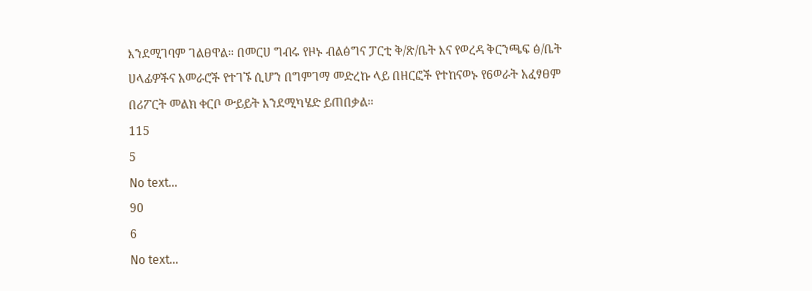እንደሚገባም ገልፀዋል። በመርሀ ግብሩ የዞኑ ብልፅግና ፓርቲ ቅ/ጽ/ቤት እና የወረዳ ቅርንጫፍ ፅ/ቤት ሀላፊዎችና አመራሮች የተገኙ ሲሆን በግምገማ መድረኩ ላይ በዘርፎች የተከናወኑ የ6ወራት አፈፃፀም በሪፖርት መልክ ቀርቦ ውይይት እንደሚካሄድ ይጠበቃል።
115
5
No text...
90
6
No text...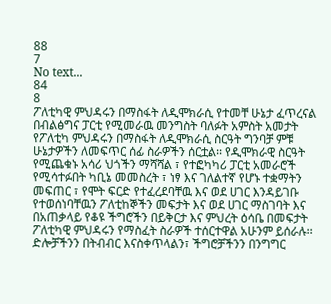88
7
No text...
84
8
ፖለቲካዊ ምህዳሩን በማስፋት ለዲሞክራሲ የተመቸ ሁኔታ ፈጥረናል በብልፅግና ፓርቲ የሚመራዉ መንግስት ባለፉት አምስት አመታት የፖለቲካ ምህዳሩን በማስፋት ለዲሞክራሲ ስርዓት ግንባቻ ምቹ ሁኔታዎችን ለመፍጥር ሰፊ ስራዎችን ሰርቷል፡፡ የዲሞክራዊ ስርዓት የሚጨቁኑ አሳሪ ህጎችን ማሻሻል ፣ የተፎካካሪ ፓርቲ አመራሮች የሚሳተፉበት ካቢኔ መመስረት ፣ ነፃ እና ገለልተኛ የሆኑ ተቋማትን መፍጠር ፣ የሞት ፍርድ የተፈረደባቸዉ እና ወደ ሀገር እንዳይገቡ የተወሰነባቸዉን ፖለቲከኞችን መፍታት እና ወደ ሀገር ማስገባት እና በአጠቃላይ የቆዩ ችግሮችን በይቅርታ እና ምህረት ዕሳቤ በመፍታት ፖለቲካዊ ምህዳሩን የማስፈት ስራዎች ተሰርተዋል አሁንም ይሰራሉ፡፡ ድሎቻችንን በትብብር እናስቀጥላልን፣ ችግሮቻችንን በንግግር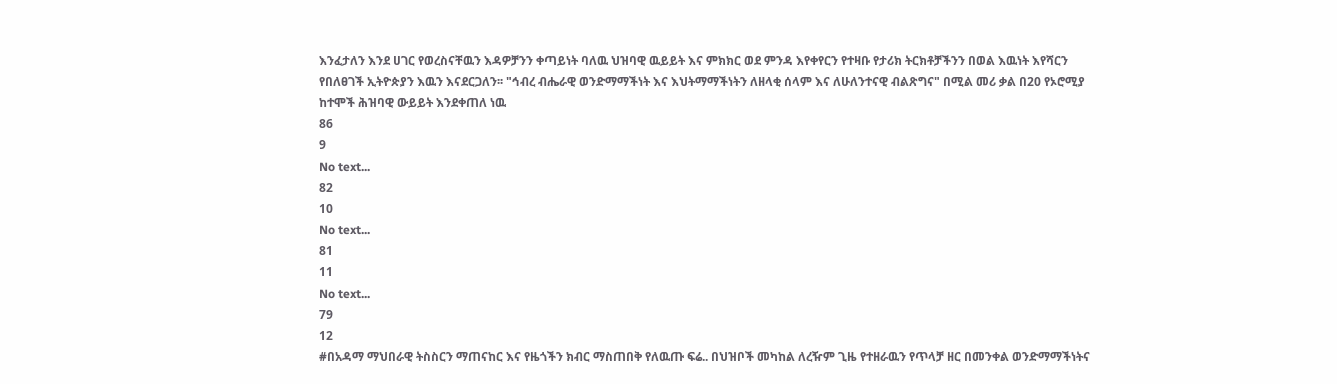እንፈታለን እንደ ሀገር የወረስናቸዉን እዳዎቻንን ቀጣይነት ባለዉ ህዝባዊ ዉይይት እና ምክክር ወደ ምንዳ እየቀየርን የተዛቡ የታሪክ ትርክቶቻችንን በወል እዉነት እየሻርን የበለፀገች ኢትዮጵያን እዉን እናደርጋለን፡፡ "ኅብረ ብሔራዊ ወንድማማችነት እና እህትማማችነትን ለዘላቂ ሰላም እና ለሁለንተናዊ ብልጽግና" በሚል መሪ ቃል በ20 የኦሮሚያ ከተሞች ሕዝባዊ ውይይት እንደቀጠለ ነዉ
86
9
No text...
82
10
No text...
81
11
No text...
79
12
#በአዳማ ማህበራዊ ትስስርን ማጠናከር እና የዜጎችን ክብር ማስጠበቅ የለዉጡ ፍሬ.. በህዝቦች መካከል ለረዥም ጊዜ የተዘራዉን የጥላቻ ዘር በመንቀል ወንድማማችነትና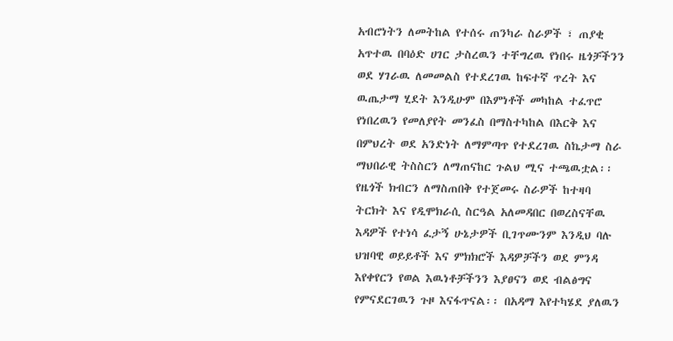አብሮነትን ለመትከል የተሰሩ ጠንካራ ስራዎች ፣ ጠያቂ አጥተዉ በባዕድ ሀገር ታስረዉን ተቸግረዉ የነበሩ ዜጎቻችንን ወደ ሃገራዉ ለመመልስ የተደረገዉ ከፍተኛ ጥረት እና ዉጤታማ ሂደት እንዲሁም በእምነቶች መካከል ተፈጥሮ የነበረዉን የመለያየት መንፈስ በማስተካከል በእርቅ እና በምህረት ወደ አንድነት ለማምጣጥ የተደረገዉ ስኬታማ ስራ ማህበራዊ ትስስርን ለማጠናከር ጉልህ ሚና ተጫዉቷል፡፡ የዜጎች ክብርን ለማስጠበቅ የተጀመሩ ስራዎች ከተዛባ ትርክት እና የዲሞክራሲ ስርዓል አለመዳበር በወረስናቸዉ እዳዎች የተነሳ ፈታኝ ሁኔታዎች ቢገጥሙንም እንዲህ ባሉ ህዝባዊ ወይይቶች እና ምክክሮች እዳዎቻችን ወደ ምንዳ እየቀየርን የወል እዉነቶቻችንን እያፀናን ወደ ብልፅግና የምናደርገዉን ጉዞ እናፋጥናል፡፡ በአዳማ እየተካሄደ ያለዉን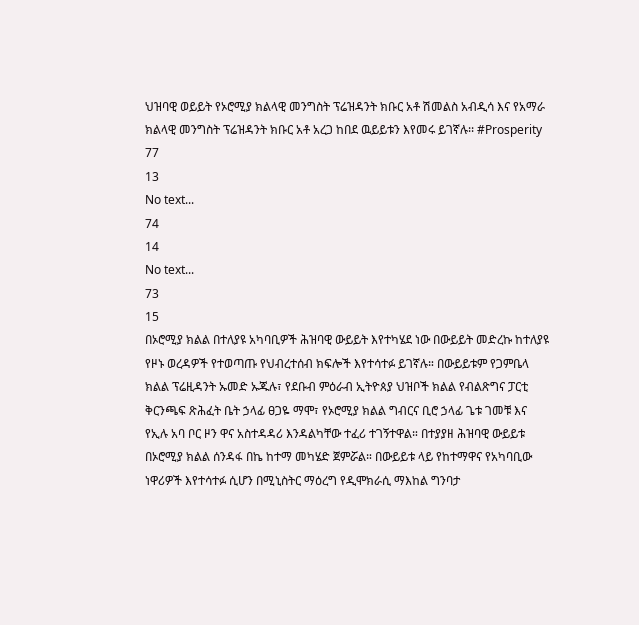ህዝባዊ ወይይት የኦሮሚያ ክልላዊ መንግስት ፕሬዝዳንት ክቡር አቶ ሽመልስ አብዲሳ እና የአማራ ክልላዊ መንግስት ፕሬዝዳንት ክቡር አቶ አረጋ ከበደ ዉይይቱን እየመሩ ይገኛሉ፡፡ #Prosperity
77
13
No text...
74
14
No text...
73
15
በኦሮሚያ ክልል በተለያዩ አካባቢዎች ሕዝባዊ ውይይት እየተካሄደ ነው በውይይት መድረኩ ከተለያዩ የዞኑ ወረዳዎች የተወጣጡ የህብረተሰብ ክፍሎች እየተሳተፉ ይገኛሉ። በውይይቱም የጋምቤላ ክልል ፕሬዚዳንት ኡመድ ኡጁሉ፣ የደቡብ ምዕራብ ኢትዮጰያ ህዝቦች ክልል የብልጽግና ፓርቲ ቅርንጫፍ ጽሕፈት ቤት ኃላፊ ፀጋዬ ማሞ፣ የኦሮሚያ ክልል ግብርና ቢሮ ኃላፊ ጌቱ ገመቹ እና የኢሉ አባ ቦር ዞን ዋና አስተዳዳሪ እንዳልካቸው ተፈሪ ተገኝተዋል። በተያያዘ ሕዝባዊ ውይይቱ በኦሮሚያ ክልል ሰንዳፋ በኬ ከተማ መካሄድ ጀምሯል። በውይይቱ ላይ የከተማዋና የአካባቢው ነዋሪዎች እየተሳተፉ ሲሆን በሚኒስትር ማዕረግ የዲሞክራሲ ማእከል ግንባታ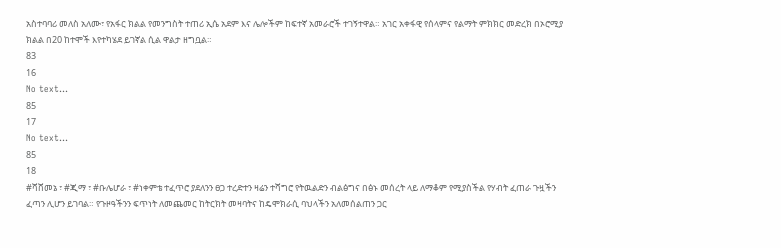አስተባባሪ መለስ አለሙ፣ የአፋር ክልል የመንግስት ተጠሪ ኢሴ አደም እና ሌሎችም ከፍተኛ አመራሮች ተገኝተዋል። አገር አቀፋዊ የሰላምና የልማት ምክክር መድረክ በኦሮሚያ ክልል በ20 ከተሞች እየተካሄደ ይገኛል ሲል ዋልታ ዘግቧል።
83
16
No text...
85
17
No text...
85
18
#ሻሸመኔ ፣ #ጂማ ፣ #ቡሌሆራ ፣ #ነቀምቴ ተፈጥሮ ያደለንን ፀጋ ተረድተን ዛሬን ተሻግሮ የትዉልድን ብልፅግና በፅኑ መሰረት ላይ ለማቆም የሚያስችል የሃብት ፈጠራ ጉዟችን ፈጣን ሊሆን ይገባል። የጉዞዓችንን ፍጥነት ለመጨመር ከትርክት መዛባትና ከዴሞክራሲ ባህላችን አለመሰልጠን ጋር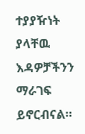ተያያዥነት ያላቸዉ እዳዎቻችንን ማራገፍ ይኖርብናል።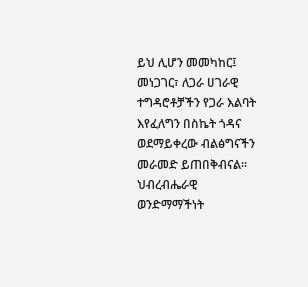ይህ ሊሆን መመካከር፤ መነጋገር፣ ለጋራ ሀገራዊ ተግዳሮቶቻችን የጋራ እልባት እየፈለግን በስኬት ጎዳና ወደማይቀረው ብልፅግናችን መራመድ ይጠበቅብናል። ህብረብሔራዊ ወንድማማችነት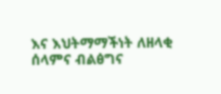እና እህትማማችነት ለዘላቂ ሰላምና ብልፅግና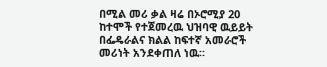በሚል መሪ ቃል ዛሬ በኦሮሚያ 20 ከተሞች የተጀመረዉ ህዝባዊ ዉይይት በፌዴራልና ክልል ከፍተኛ አመራሮች መሪነት አንደቀጠለ ነዉ።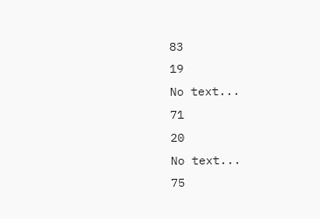83
19
No text...
71
20
No text...
75